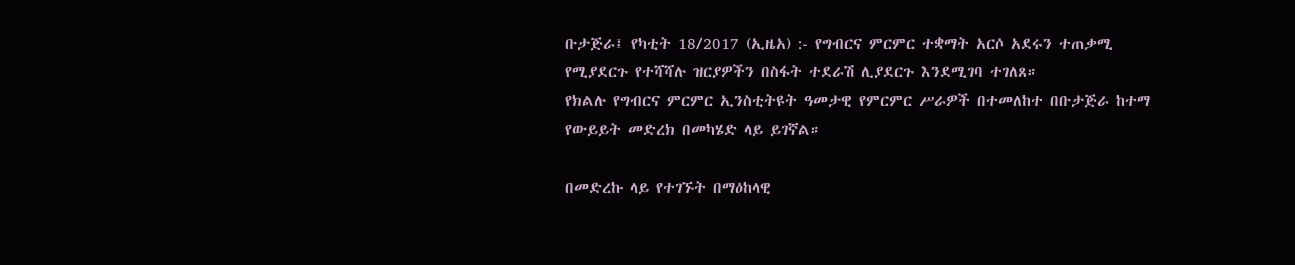ቡታጅራ፤ የካቲት 18/2017 (ኢዜአ) :- የግብርና ምርምር ተቋማት አርሶ አደሩን ተጠቃሚ የሚያደርጉ የተሻሻሉ ዝርያዎችን በስፋት ተደራሽ ሊያደርጉ እንደሚገባ ተገለጸ።
የክልሉ የግብርና ምርምር ኢንስቲትዩት ዓመታዊ የምርምር ሥራዎች በተመለከተ በቡታጅራ ከተማ የውይይት መድረክ በመካሄድ ላይ ይገኛል።

በመድረኩ ላይ የተገኙት በማዕከላዊ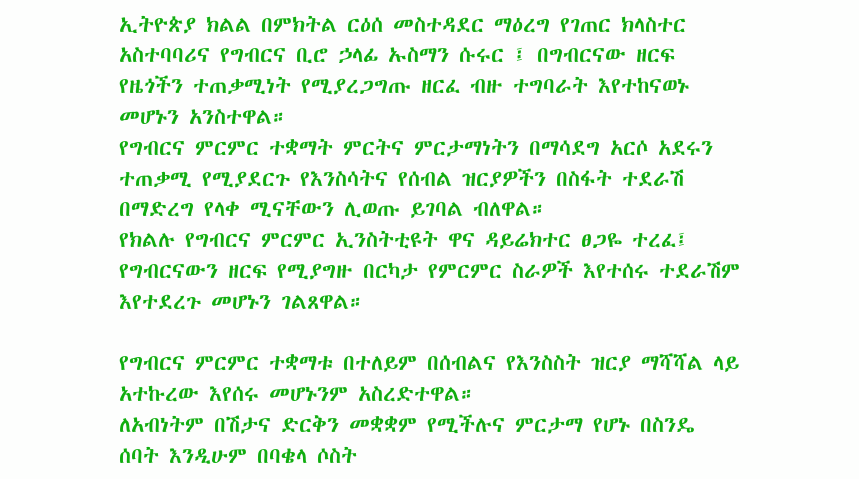ኢትዮጵያ ክልል በምክትል ርዕሰ መስተዳደር ማዕረግ የገጠር ክላስተር አስተባባሪና የግብርና ቢሮ ኃላፊ ኡስማን ሱሩር ፤ በግብርናው ዘርፍ የዜጎችን ተጠቃሚነት የሚያረጋግጡ ዘርፈ ብዙ ተግባራት እየተከናወኑ መሆኑን አንስተዋል።
የግብርና ምርምር ተቋማት ምርትና ምርታማነትን በማሳደግ አርሶ አደሩን ተጠቃሚ የሚያደርጉ የእንስሳትና የሰብል ዝርያዎችን በስፋት ተደራሽ በማድረግ የላቀ ሚናቸውን ሊወጡ ይገባል ብለዋል።
የክልሉ የግብርና ምርምር ኢንስትቲዩት ዋና ዳይሬክተር ፀጋዬ ተረፈ፤ የግብርናውን ዘርፍ የሚያግዙ በርካታ የምርምር ስራዎች እየተሰሩ ተደራሽም እየተደረጉ መሆኑን ገልጸዋል።

የግብርና ምርምር ተቋማቱ በተለይም በሰብልና የእንስስት ዝርያ ማሻሻል ላይ አተኩረው እየሰሩ መሆኑንም አስረድተዋል።
ለአብነትም በሽታና ድርቅን መቋቋም የሚችሉና ምርታማ የሆኑ በስንዴ ሰባት እንዲሁም በባቄላ ሶስት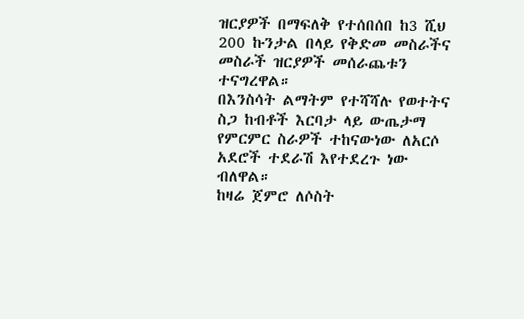ዝርያዎች በማፍለቅ የተሰበሰበ ከ3 ሺህ 200 ኩንታል በላይ የቅድመ መስራችና መስራች ዝርያዎች መሰራጨቱን ተናግረዋል።
በእንስሳት ልማትም የተሻሻሉ የወተትና ስጋ ከብቶች እርባታ ላይ ውጤታማ የምርምር ስራዎች ተከናውነው ለአርሶ አደሮች ተደራሽ እየተደረጉ ነው ብለዋል።
ከዛሬ ጀምሮ ለሶስት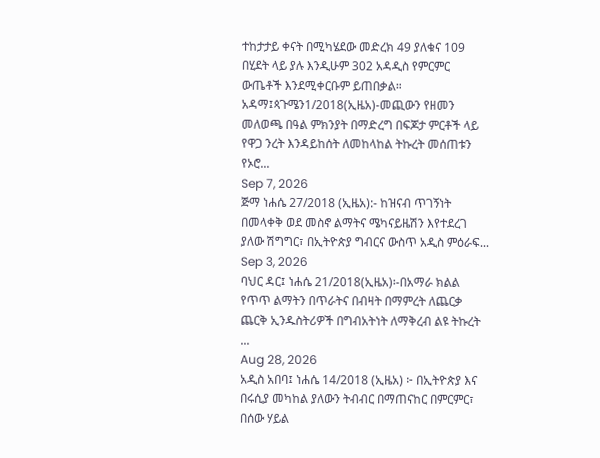ተከታታይ ቀናት በሚካሄደው መድረክ 49 ያለቁና 109 በሂደት ላይ ያሉ እንዲሁም 302 አዳዲስ የምርምር ውጤቶች እንደሚቀርቡም ይጠበቃል።
አዳማ፤ጳጉሜን1/2018(ኢዜአ)-መጪውን የዘመን መለወጫ በዓል ምክንያት በማድረግ በፍጆታ ምርቶች ላይ የዋጋ ንረት እንዳይከሰት ለመከላከል ትኩረት መሰጠቱን የኦሮ...
Sep 7, 2026
ጅማ ነሐሴ 27/2018 (ኢዜአ):- ከዝናብ ጥገኝነት በመላቀቅ ወደ መስኖ ልማትና ሜካናይዜሽን እየተደረገ ያለው ሽግግር፣ በኢትዮጵያ ግብርና ውስጥ አዲስ ምዕራፍ...
Sep 3, 2026
ባህር ዳር፤ ነሐሴ 21/2018(ኢዜአ)፡-በአማራ ክልል የጥጥ ልማትን በጥራትና በብዛት በማምረት ለጨርቃ ጨርቅ ኢንዱስትሪዎች በግብአትነት ለማቅረብ ልዩ ትኩረት ...
Aug 28, 2026
አዲስ አበባ፤ ነሐሴ 14/2018 (ኢዜአ) ፦ በኢትዮጵያ እና በሩሲያ መካከል ያለውን ትብብር በማጠናከር በምርምር፣ በሰው ሃይል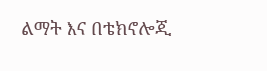ልማት እና በቴክኖሎጂ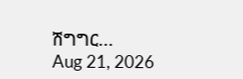ሽግግር...
Aug 21, 2026